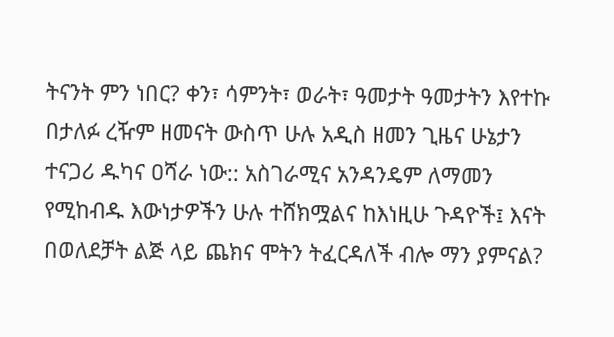ትናንት ምን ነበር? ቀን፣ ሳምንት፣ ወራት፣ ዓመታት ዓመታትን እየተኩ በታለፉ ረዥም ዘመናት ውስጥ ሁሉ አዲስ ዘመን ጊዜና ሁኔታን ተናጋሪ ዱካና ዐሻራ ነው:: አስገራሚና አንዳንዴም ለማመን የሚከብዱ እውነታዎችን ሁሉ ተሸክሟልና ከእነዚሁ ጉዳዮች፤ እናት በወለደቻት ልጅ ላይ ጨክና ሞትን ትፈርዳለች ብሎ ማን ያምናል?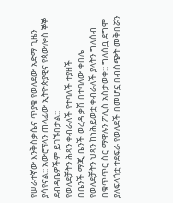የሠራተኛው እንቅስቃሴና ጥያቄ የወለደው አድማ ጊዜን ያሳየናል:: አውሮፕላን ጠላፊው ኢትዮጵያዊና የጳውሎስ ኞኞ ደብዳቤዎችም ይገኙበታል::
የወለደቻትን ሕጻን ቀብራለች የተባለች ተያዘች
በቤንች ማጂ ቤንች ወረዳ ቃሽ በተባለው ቀበሌ የወለደቻትን ህጻን ከነሕይወቷ ቀብራለች ያላትን ግለሰብ በቁጥጥር ስር ማዋሉን ፖሊስ አስታወቀ:: ግለሰቧ ደግሞ ያለፍላጎቷ ተደፍራ የወለደች በመሆኗ በብስጭት መቅበሯን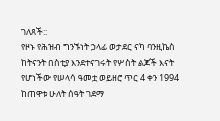ገለጸች::
የዞኑ የሕዝብ ግንኙነት ኃላፊ ወታደር ናካ ባንዚኬስ ከትናንት በስቲያ እንደተናገሩት የሦስት ልጆች እናት የሆነችው የሠላሳ ዓመቷ ወይዘሮ ጥር 4 ቀን 1994 ከጠዋቱ ሁለት ሰዓት ገደማ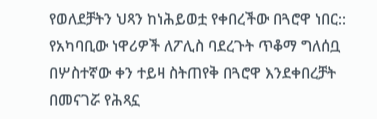የወለደቻትን ህጻን ከነሕይወቷ የቀበረችው በጓሮዋ ነበር::
የአካባቢው ነዋሪዎች ለፖሊስ ባደረጉት ጥቆማ ግለሰቧ በሦስተኛው ቀን ተይዛ ስትጠየቅ በጓሮዋ እንደቀበረቻት በመናገሯ የሕጻኗ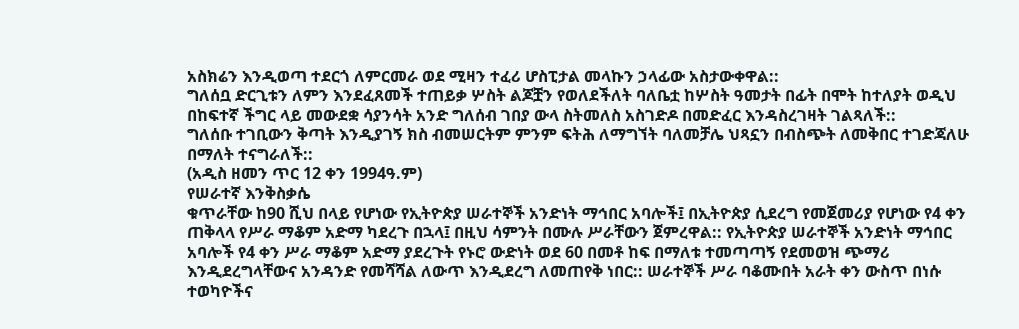አስክሬን እንዲወጣ ተደርጎ ለምርመራ ወደ ሚዛን ተፈሪ ሆስፒታል መላኩን ኃላፊው አስታውቀዋል::
ግለሰቧ ድርጊቱን ለምን እንደፈጸመች ተጠይቃ ሦስት ልጆቿን የወለደችለት ባለቤቷ ከሦስት ዓመታት በፊት በሞት ከተለያት ወዲህ በከፍተኛ ችግር ላይ መውደቋ ሳያንሳት አንድ ግለሰብ ገበያ ውላ ስትመለስ አስገድዶ በመድፈር እንዳስረገዛት ገልጻለች::
ግለሰቡ ተገቢውን ቅጣት እንዲያገኝ ክስ ብመሠርትም ምንም ፍትሕ ለማግኘት ባለመቻሌ ህጻኗን በብስጭት ለመቅበር ተገድጃለሁ በማለት ተናግራለች::
(አዲስ ዘመን ጥር 12 ቀን 1994ዓ.ም)
የሠራተኛ እንቅስቃሴ
ቁጥራቸው ከ90 ሺህ በላይ የሆነው የኢትዮጵያ ሠራተኞች አንድነት ማኅበር አባሎች፤ በኢትዮጵያ ሲደረግ የመጀመሪያ የሆነው የ4 ቀን ጠቅላላ የሥራ ማቆም አድማ ካደረጉ በኋላ፤ በዚህ ሳምንት በሙሉ ሥራቸውን ጀምረዋል:: የኢትዮጵያ ሠራተኞች አንድነት ማኅበር አባሎች የ4 ቀን ሥራ ማቆም አድማ ያደረጉት የኑሮ ውድነት ወደ 60 በመቶ ከፍ በማለቱ ተመጣጣኝ የደመወዝ ጭማሪ እንዲደረግላቸውና አንዳንድ የመሻሻል ለውጥ እንዲደረግ ለመጠየቅ ነበር:: ሠራተኞች ሥራ ባቆሙበት አራት ቀን ውስጥ በነሱ ተወካዮችና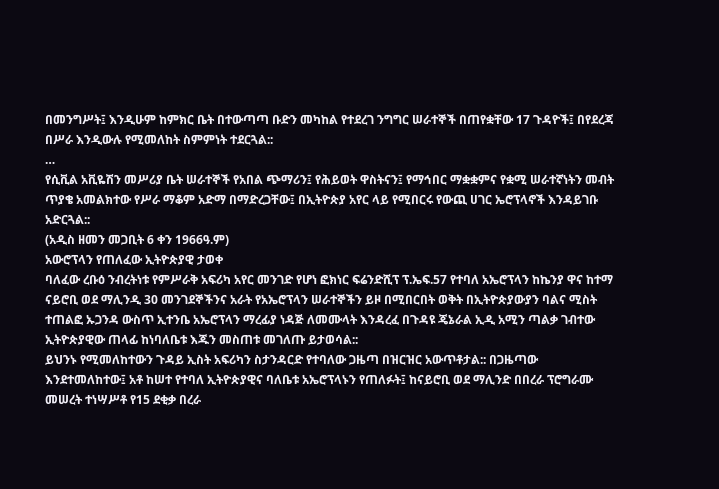በመንግሥት፤ እንዲሁም ከምክር ቤት በተውጣጣ ቡድን መካከል የተደረገ ንግግር ሠራተኞች በጠየቋቸው 17 ጉዳዮች፤ በየደረጃ በሥራ እንዲውሉ የሚመለከት ስምምነት ተደርጓል::
…
የሲቪል አቪዬሽን መሥሪያ ቤት ሠራተኞች የአበል ጭማሪን፤ የሕይወት ዋስትናን፤ የማኅበር ማቋቋምና የቋሚ ሠራተኛነትን መብት ጥያቄ አመልክተው የሥራ ማቆም አድማ በማድረጋቸው፤ በኢትዮጵያ አየር ላይ የሚበርሩ የውጪ ሀገር ኤሮፕላኖች እንዳይገቡ አድርጓል::
(አዲስ ዘመን መጋቢት 6 ቀን 1966ዓ.ም)
አውሮፕላን የጠለፈው ኢትዮጵያዊ ታወቀ
ባለፈው ረቡዕ ንብረትነቱ የምሥራቅ አፍሪካ አየር መንገድ የሆነ ፎክነር ፍሬንድሺፕ ፕ.ኤፍ.57 የተባለ አኤሮፕላን ከኬንያ ዋና ከተማ ናይሮቢ ወደ ማሊንዲ 30 መንገደኞችንና አራት የአኤሮፕላን ሠራተኞችን ይዞ በሚበርበት ወቅት በኢትዮጵያውያን ባልና ሚስት ተጠልፎ ኡጋንዳ ውስጥ ኢተንቤ አኤሮፕላን ማረፊያ ነዳጅ ለመሙላት እንዳረፈ በጉዳዩ ጄኔራል ኢዲ አሚን ጣልቃ ገብተው ኢትዮጵያዊው ጠላፊ ከነባለቤቱ እጁን መስጠቱ መገለጡ ይታወሳል::
ይህንኑ የሚመለከተውን ጉዳይ ኢስት አፍሪካን ስታንዳርድ የተባለው ጋዜጣ በዝርዝር አውጥቶታል:: በጋዜጣው እንደተመለከተው፤ አቶ ከሠተ የተባለ ኢትዮጵያዊና ባለቤቱ አኤሮፕላኑን የጠለፉት፤ ከናይሮቢ ወደ ማሊንድ በበረራ ፕሮግራሙ መሠረት ተነሣሥቶ የ15 ደቂቃ በረራ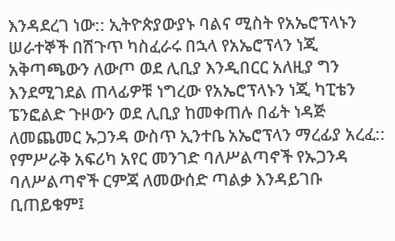እንዳደረገ ነው:: ኢትዮጵያውያኑ ባልና ሚስት የአኤሮፕላኑን ሠራተኞች በሽጉጥ ካስፈራሩ በኋላ የአኤሮፕላን ነጂ አቅጣጫውን ለውጦ ወደ ሊቢያ እንዲበርር አለዚያ ግን እንደሚገደል ጠላፊዎቹ ነግረው የአኤሮፕላኑን ነጂ ካፒቴን ፔንፎልድ ጉዞውን ወደ ሊቢያ ከመቀጠሉ በፊት ነዳጅ ለመጨመር ኡጋንዳ ውስጥ ኢንተቤ አኤሮፕላን ማረፊያ አረፈ:: የምሥራቅ አፍሪካ አየር መንገድ ባለሥልጣኖች የኡጋንዳ ባለሥልጣኖች ርምጃ ለመውሰድ ጣልቃ እንዳይገቡ ቢጠይቁም፤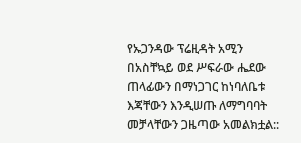የኡጋንዳው ፕሬዚዳት አሚን በአስቸኳይ ወደ ሥፍራው ሔደው ጠላፊውን በማነጋገር ከነባለቤቱ እጃቸውን እንዲሠጡ ለማግባባት መቻላቸውን ጋዜጣው አመልክቷል::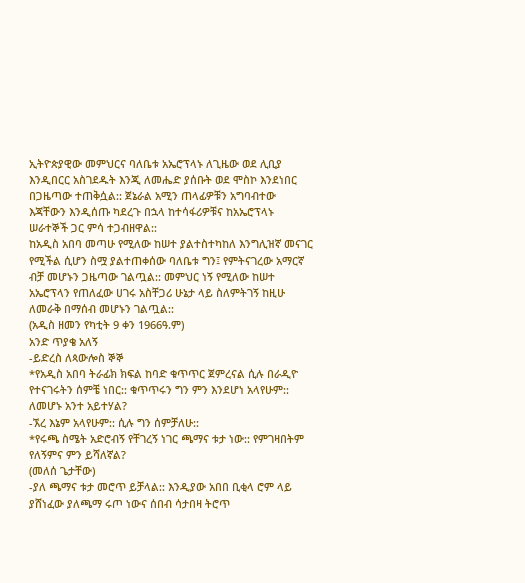ኢትዮጵያዊው መምህርና ባለቤቱ አኤሮፕላኑ ለጊዜው ወደ ሊቢያ እንዲበርር አስገደዱት እንጂ ለመሔድ ያሰቡት ወደ ሞስኮ እንደነበር በጋዜጣው ተጠቅሷል:: ጀኔራል አሚን ጠላፊዎቹን አግባብተው እጃቸውን እንዲሰጡ ካደረጉ በኋላ ከተሳፋሪዎቹና ከአኤሮፕላኑ ሠራተኞች ጋር ምሳ ተጋብዘዋል::
ከአዲስ አበባ መጣሁ የሚለው ከሠተ ያልተስተካከለ እንግሊዝኛ መናገር የሚችል ሲሆን ስሟ ያልተጠቀሰው ባለቤቱ ግን፤ የምትናገረው አማርኛ ብቻ መሆኑን ጋዜጣው ገልጧል:: መምህር ነኝ የሚለው ከሠተ አኤሮፕላን የጠለፈው ሀገሩ አስቸጋሪ ሁኔታ ላይ ስለምትገኝ ከዚሁ ለመራቅ በማሰብ መሆኑን ገልጧል::
(አዲስ ዘመን የካቲት 9 ቀን 1966ዓ.ም)
አንድ ጥያቄ አለኝ
-ይድረስ ለጳውሎስ ኞኞ
*የአዲስ አበባ ትራፊክ ክፍል ከባድ ቁጥጥር ጀምረናል ሲሉ በራዲዮ የተናገሩትን ሰምቼ ነበር:: ቁጥጥሩን ግን ምን እንደሆነ አላየሁም:: ለመሆኑ አንተ አይተሃል?
-ኧረ እኔም አላየሁም:: ሲሉ ግን ሰምቻለሁ::
*የሩጫ ስሜት አድሮብኝ የቸገረኝ ነገር ጫማና ቱታ ነው:: የምገዛበትም የለኝምና ምን ይሻለኛል?
(መለሰ ጌታቸው)
-ያለ ጫማና ቱታ መሮጥ ይቻላል:: እንዲያው አበበ ቢቂላ ሮም ላይ ያሸነፈው ያለጫማ ሩጦ ነውና ሰበብ ሳታበዛ ትሮጥ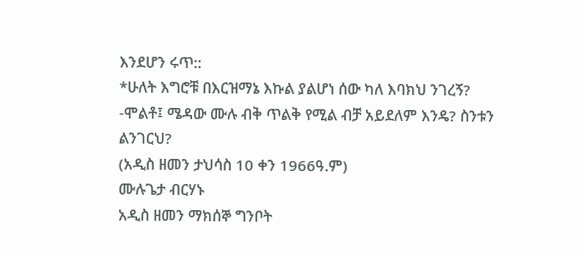እንደሆን ሩጥ::
*ሁለት እግሮቹ በእርዝማኔ እኩል ያልሆነ ሰው ካለ እባክህ ንገረኝ?
-ሞልቶ፤ ሜዳው ሙሉ ብቅ ጥልቅ የሚል ብቻ አይደለም እንዴ? ስንቱን ልንገርህ?
(አዲስ ዘመን ታህሳስ 10 ቀን 1966ዓ.ም)
ሙሉጌታ ብርሃኑ
አዲስ ዘመን ማክሰኞ ግንቦት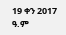19 ቀን 2017 ዓ.ም